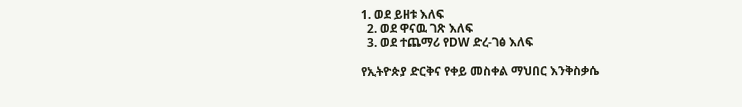1. ወደ ይዘቱ እለፍ
  2. ወደ ዋናዉ ገጽ እለፍ
  3. ወደ ተጨማሪ የDW ድረ-ገፅ እለፍ

የኢትዮጵያ ድርቅና የቀይ መስቀል ማህበር እንቅስቃሴ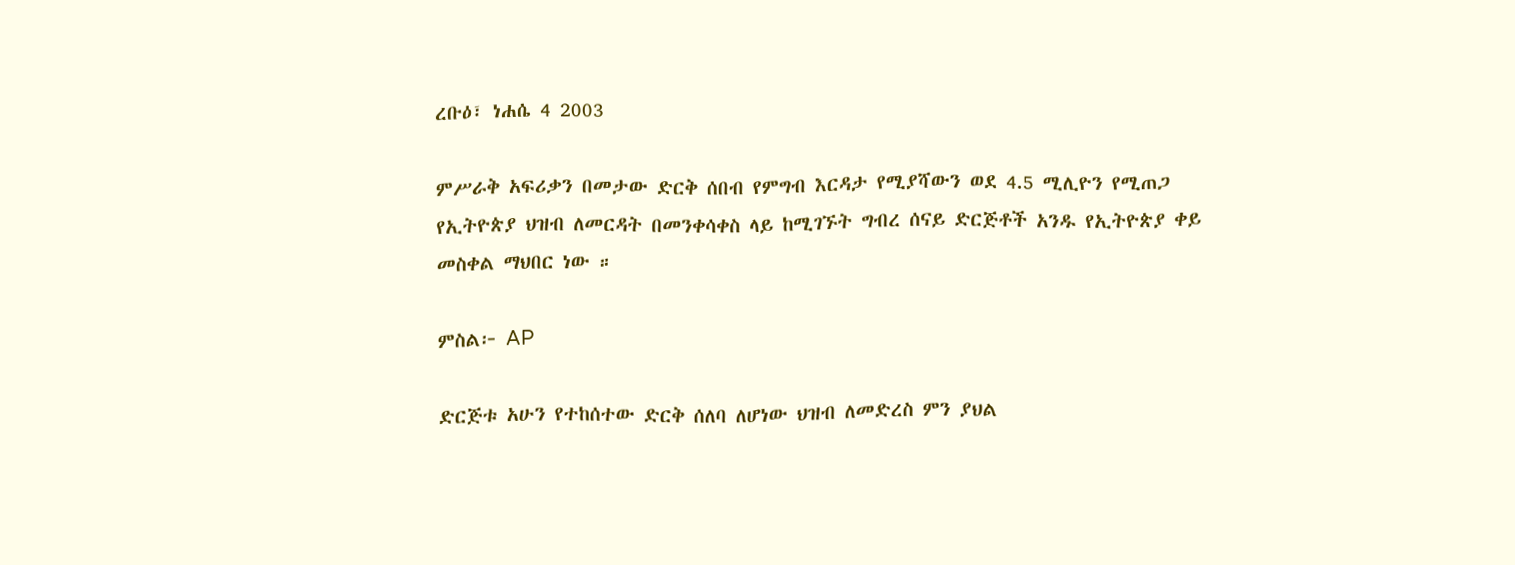ረቡዕ፣ ነሐሴ 4 2003

ምሥራቅ አፍሪቃን በመታው ድርቅ ሰበብ የምግብ እርዳታ የሚያሻውን ወደ 4.5 ሚሊዮን የሚጠጋ የኢትዮጵያ ህዝብ ለመርዳት በመንቀሳቀስ ላይ ከሚገኙት ግብረ ሰናይ ድርጅቶች አንዱ የኢትዮጵያ ቀይ መስቀል ማህበር ነው ።

ምስል፦ AP

ድርጅቱ አሁን የተከሰተው ድርቅ ሰለባ ለሆነው ህዝብ ለመድረስ ምን ያህል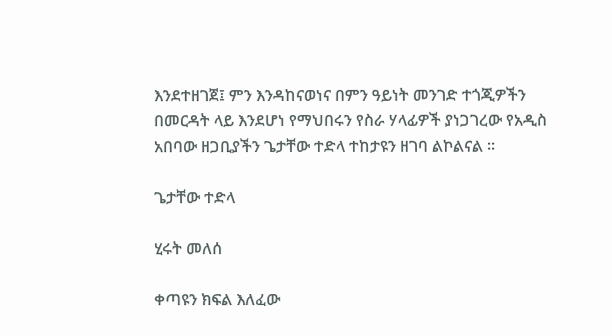እንደተዘገጀ፤ ምን እንዳከናወነና በምን ዓይነት መንገድ ተጎጂዎችን በመርዳት ላይ እንደሆነ የማህበሩን የስራ ሃላፊዎች ያነጋገረው የአዲስ አበባው ዘጋቢያችን ጌታቸው ተድላ ተከታዩን ዘገባ ልኮልናል ።

ጌታቸው ተድላ

ሂሩት መለሰ

ቀጣዩን ክፍል እለፈው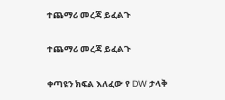ተጨማሪ መረጃ ይፈልጉ

ተጨማሪ መረጃ ይፈልጉ

ቀጣዩን ክፍል እለፈው የ DW ታላቅ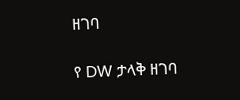ዘገባ

የ DW ታላቅ ዘገባ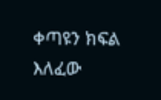ቀጣዩን ክፍል እለፈው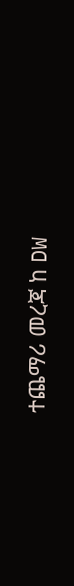ተጨማሪ መረጃ ከ DW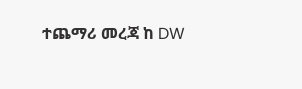ተጨማሪ መረጃ ከ DW